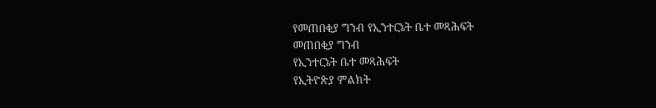የመጠበቂያ ግንብ የኢንተርኔት ቤተ መጻሕፍት
መጠበቂያ ግንብ
የኢንተርኔት ቤተ መጻሕፍት
የኢትዮጵያ ምልክት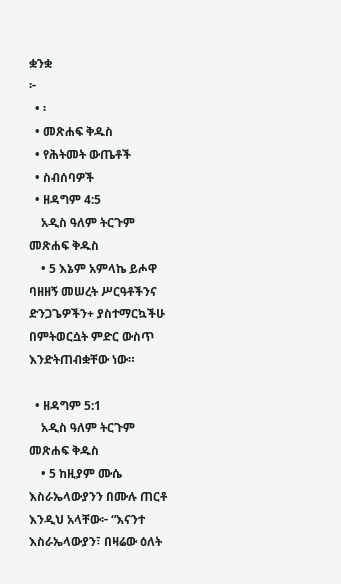ቋንቋ
፦
  • ፡
  • መጽሐፍ ቅዱስ
  • የሕትመት ውጤቶች
  • ስብሰባዎች
  • ዘዳግም 4:5
    አዲስ ዓለም ትርጉም መጽሐፍ ቅዱስ
    • 5 እኔም አምላኬ ይሖዋ ባዘዘኝ መሠረት ሥርዓቶችንና ድንጋጌዎችን+ ያስተማርኳችሁ በምትወርሷት ምድር ውስጥ እንድትጠብቋቸው ነው።

  • ዘዳግም 5:1
    አዲስ ዓለም ትርጉም መጽሐፍ ቅዱስ
    • 5 ከዚያም ሙሴ እስራኤላውያንን በሙሉ ጠርቶ እንዲህ አላቸው፦ “እናንተ እስራኤላውያን፣ በዛሬው ዕለት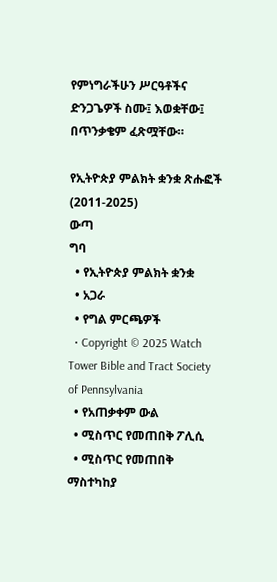የምነግራችሁን ሥርዓቶችና ድንጋጌዎች ስሙ፤ እወቋቸው፤ በጥንቃቄም ፈጽሟቸው።

የኢትዮጵያ ምልክት ቋንቋ ጽሑፎች (2011-2025)
ውጣ
ግባ
  • የኢትዮጵያ ምልክት ቋንቋ
  • አጋራ
  • የግል ምርጫዎች
  • Copyright © 2025 Watch Tower Bible and Tract Society of Pennsylvania
  • የአጠቃቀም ውል
  • ሚስጥር የመጠበቅ ፖሊሲ
  • ሚስጥር የመጠበቅ ማስተካከያ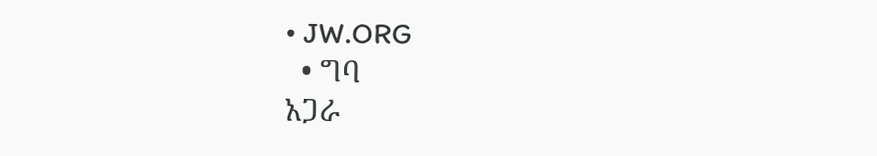• JW.ORG
  • ግባ
አጋራ